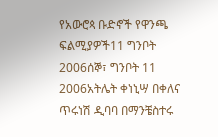የአውሮጳ ቡድኖች የዋንጫ ፍልሚያዎች11 ግንቦት 2006ሰኞ፣ ግንቦት 11 2006አትሌት ቀነኒሣ በቀለና ጥሩነሽ ዲባባ በማንቼስተሩ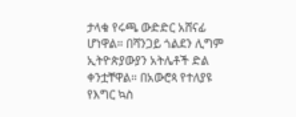ታላቁ የሩጫ ውድድር አሸናፊ ሆነዋል። በሻንጋይ ጎልደን ሊግም ኢትዮጵያውያን አትሌቶች ድል ቀንቷቸዋል። በአውሮጳ የተለያዩ የእግር ኳስ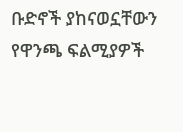ቡድኖች ያከናወኗቸውን የዋንጫ ፍልሚያዎች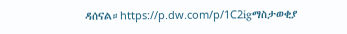ዳሰናል።https://p.dw.com/p/1C2igማስታወቂያ